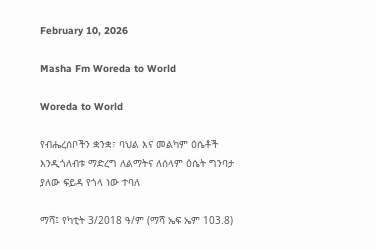February 10, 2026

Masha Fm Woreda to World

Woreda to World

የብሔረሰቦችን ቋንቋ፣ ባህል እና መልካም ዕሴቶች እንዲጎለብቱ ማድረግ ለልማትና ለሰላም ዕሴት ግንባታ ያለው ፍይዳ የጎላ ነው ተባለ

ማሻ፤ የካቲት 3/2018 ዓ/ም (ማሻ ኤፍ ኤም 103.8)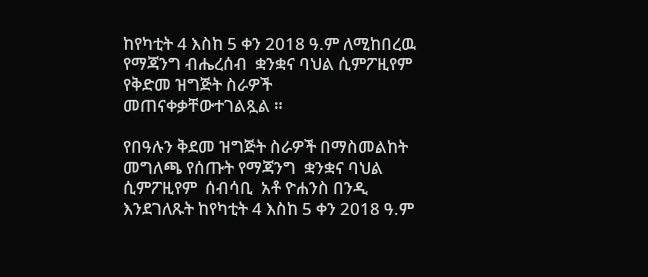ከየካቲት 4 እስከ 5 ቀን 2018 ዓ.ም ለሚከበረዉ የማጃንግ ብሔረሰብ  ቋንቋና ባህል ሲምፖዚየም  የቅድመ ዝግጅት ስራዎች መጠናቀቃቸውተገልጿል ።

የበዓሉን ቅደመ ዝግጅት ስራዎች በማስመልከት መግለጫ የሰጡት የማጃንግ  ቋንቋና ባህል ሲምፖዚየም  ሰብሳቢ  አቶ ዮሐንስ በንዲ እንደገለጹት ከየካቲት 4 እስከ 5 ቀን 2018 ዓ.ም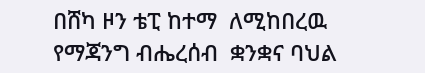በሸካ ዞን ቴፒ ከተማ  ለሚከበረዉ የማጃንግ ብሔረሰብ  ቋንቋና ባህል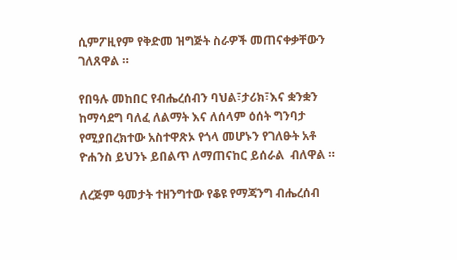ሲምፖዚየም የቅድመ ዝግጅት ስራዎች መጠናቀቃቸውን ገለጸዋል ።

የበዓሉ መከበር የብሔረሰብን ባህል፣ታሪክ፣እና ቋንቋን ከማሳደግ ባለፈ ለልማት እና ለሰላም ዕሰት ግንባታ የሚያበረክተው አስተዋጽኦ የጎላ መሆኑን የገለፁት አቶ ዮሐንስ ይህንኑ ይበልጥ ለማጠናከር ይሰራል  ብለዋል ።

ለረጅም ዓመታት ተዘንግተው የቆዩ የማጃንግ ብሔረሰብ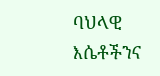ባህላዊ እሴቶችንና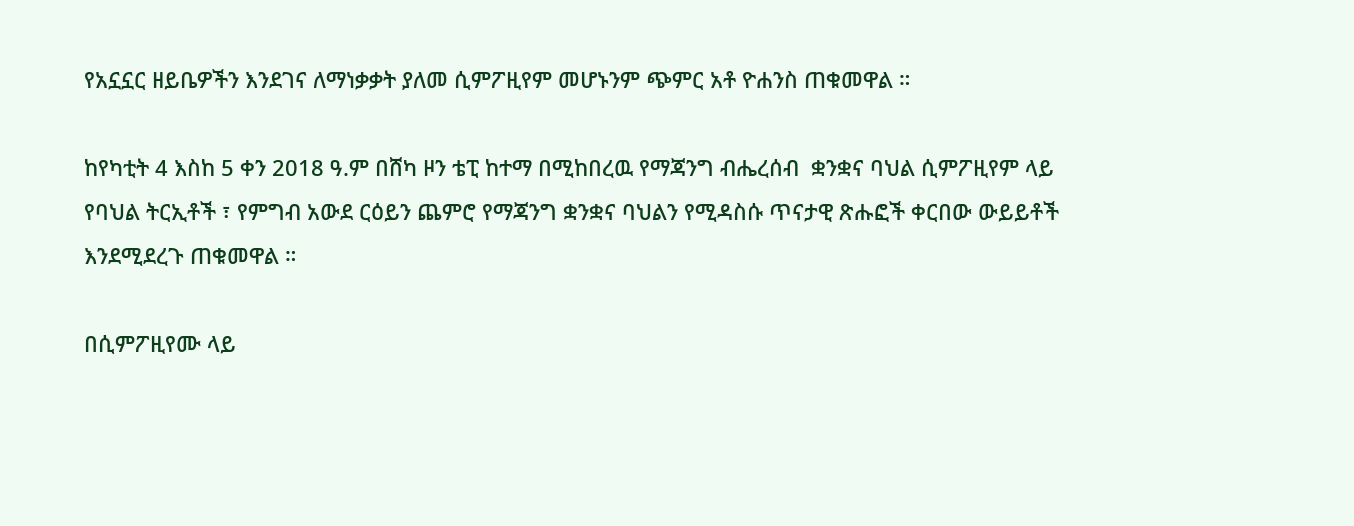የአኗኗር ዘይቤዎችን እንደገና ለማነቃቃት ያለመ ሲምፖዚየም መሆኑንም ጭምር አቶ ዮሐንስ ጠቁመዋል ።

ከየካቲት 4 እስከ 5 ቀን 2018 ዓ.ም በሸካ ዞን ቴፒ ከተማ በሚከበረዉ የማጃንግ ብሔረሰብ  ቋንቋና ባህል ሲምፖዚየም ላይ የባህል ትርኢቶች ፣ የምግብ አውደ ርዕይን ጨምሮ የማጃንግ ቋንቋና ባህልን የሚዳስሱ ጥናታዊ ጽሑፎች ቀርበው ውይይቶች እንደሚደረጉ ጠቁመዋል ።

በሲምፖዚየሙ ላይ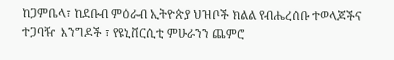ከጋምቤላ፣ ከደቡብ ምዕራብ ኢትዮጵያ ህዝቦች ክልል የብሔረሰቡ ተወላጆችና ተጋባዥ  እንግዶች ፣ የዩኒቨርሲቲ ምሁራንን ጨምሮ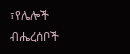፣የሌሎች ብሔረሰቦች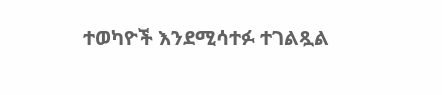ተወካዮች እንደሚሳተፉ ተገልጿል